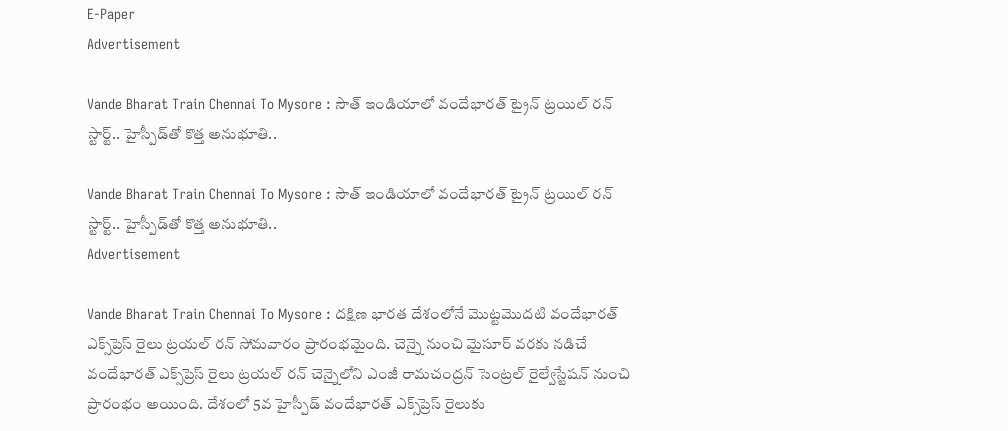E-Paper
Advertisement

Vande Bharat Train Chennai To Mysore : సౌత్ ఇండియాలో వందేభారత్‌ ట్రైన్ ట్రయిల్ రన్ స్టార్ట్.. హైస్పీడ్‌తో కొత్త అనుభూతి..

Vande Bharat Train Chennai To Mysore : సౌత్ ఇండియాలో వందేభారత్‌ ట్రైన్ ట్రయిల్ రన్ స్టార్ట్.. హైస్పీడ్‌తో కొత్త అనుభూతి..
Advertisement

Vande Bharat Train Chennai To Mysore : దక్షిణ భారత దేశంలోనే మొట్టమొదటి వందేభారత్ ఎక్స్‌ప్రెస్ రైలు ట్రయల్ రన్ సోమవారం ప్రారంభమైంది. చెన్నై నుంచి మైసూర్ వరకు నడిచే వందేభారత్ ఎక్స్‌ప్రెస్ రైలు ట్రయల్ రన్ చెన్నైలోని ఎంజీ రామచంద్రన్ సెంట్రల్ రైల్వేస్టేషన్ నుంచి ప్రారంభం అయింది. దేశంలో 5వ హైస్పీడ్ వందేభారత్ ఎక్స్‌ప్రెస్ రైలుకు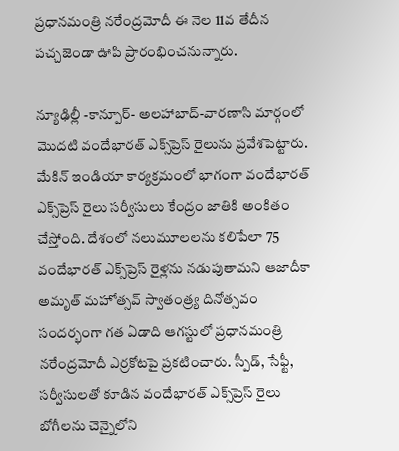ప్రధానమంత్రి నరేంద్రమోదీ ఈ నెల 11వ తేదీన పచ్చజెండా ఊపి ప్రారంభించనున్నారు.

న్యూఢిల్లీ -కాన్పూర్- అలహాబాద్-వారణాసి మార్గంలో మొదటి వందేభారత్ ఎక్స్‌ప్రెస్ రైలును ప్రవేశపెట్టారు. మేకిన్ ఇండియా కార్యక్రమంలో భాగంగా వందేభారత్ ఎక్స్‌ప్రెస్ రైలు సర్వీసులు కేంద్రం జాతికి అంకితం చేస్తోంది. దేశంలో నలుమూలలను కలిపేలా 75 వందేభారత్ ఎక్స్‌ప్రెస్ రైళ్లను నడుపుతామని ఆజాదీకా అమృత్ మహోత్సవ్ స్వాతంత్ర్య దినోత్సవం సందర్భంగా గత ఏడాది ఆగస్టులో ప్రధానమంత్రి నరేంద్రమోదీ ఎర్రకోటపై ప్రకటించారు. స్పీడ్, సేఫ్టీ, సర్వీసులతో కూడిన వందేభారత్ ఎక్స్‌ప్రెస్ రైలు బోగీలను చెన్నైలోని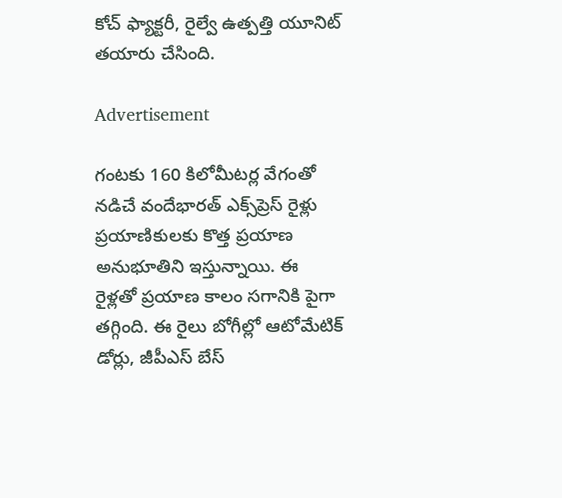కోచ్ ఫ్యాక్టరీ, రైల్వే ఉత్పత్తి యూనిట్ తయారు చేసింది.

Advertisement

గంటకు 160 కిలోమీటర్ల వేగంతో నడిచే వందేభారత్ ఎక్స్‌ప్రెస్ రైళ్లు ప్రయాణికులకు కొత్త ప్రయాణ అనుభూతిని ఇస్తున్నాయి. ఈ రైళ్లతో ప్రయాణ కాలం సగానికి పైగా తగ్గింది. ఈ రైలు బోగీల్లో ఆటోమేటిక్ డోర్లు, జీపీఎస్ బేస్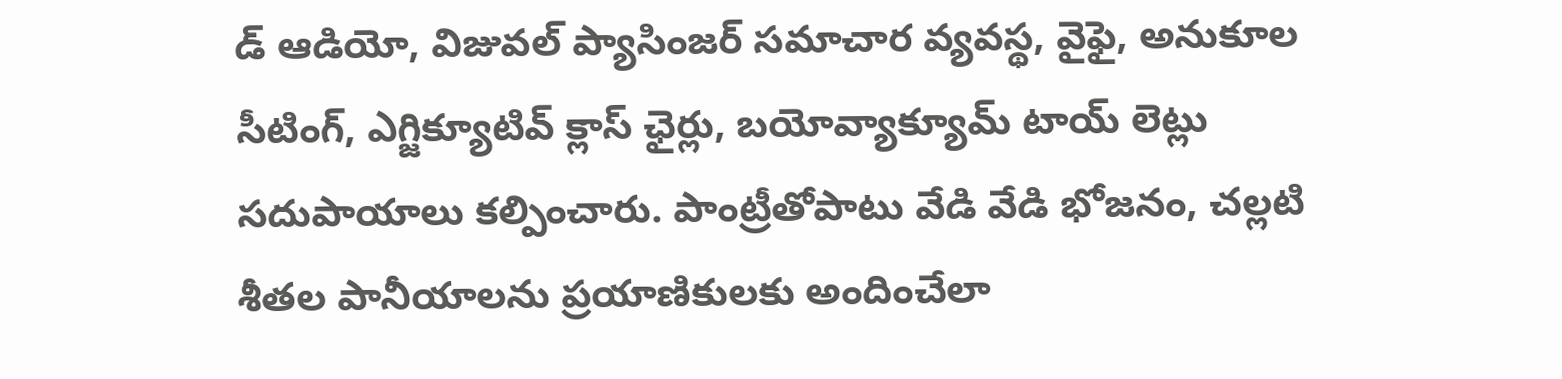డ్ ఆడియో, విజువల్ ప్యాసింజర్ సమాచార వ్యవస్థ, వైఫై, అనుకూల సీటింగ్, ఎగ్జిక్యూటివ్ క్లాస్ ఛైర్లు, బయోవ్యాక్యూమ్ టాయ్ లెట్లు సదుపాయాలు కల్పించారు. పాంట్రీతోపాటు వేడి వేడి భోజనం, చల్లటి శీతల పానీయాలను ప్రయాణికులకు అందించేలా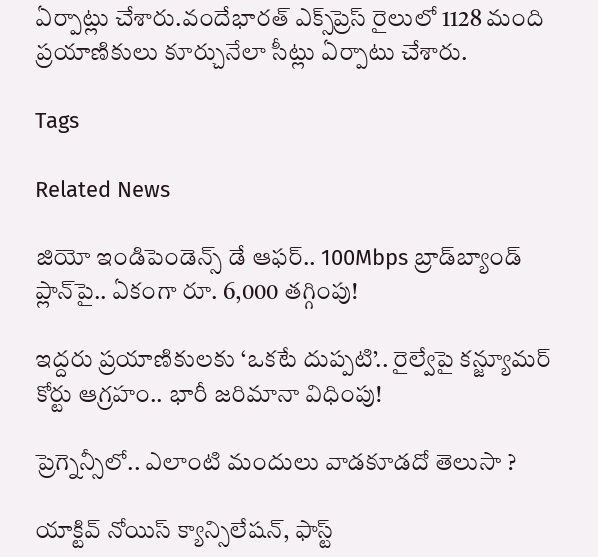ఏర్పాట్లు చేశారు.వందేభారత్ ఎక్స్‌ప్రెస్ రైలులో 1128 మంది ప్రయాణికులు కూర్చునేలా సీట్లు ఏర్పాటు చేశారు.

Tags

Related News

జియో ఇండిపెండెన్స్ డే ఆఫర్.. 100Mbps బ్రాడ్‌బ్యాండ్ ప్లాన్‌పై.. ఏకంగా రూ. 6,000 తగ్గింపు!

ఇద్దరు ప్రయాణికులకు ‘ఒకటే దుప్పటి’.. రైల్వేపై కన్జ్యూమర్ కోర్టు ఆగ్రహం.. భారీ జరిమానా విధింపు!

ప్రెగ్నెన్సీలో.. ఎలాంటి మందులు వాడకూడదో తెలుసా ?

యాక్టివ్ నోయిస్ క్యాన్సిలేషన్, ఫాస్ట్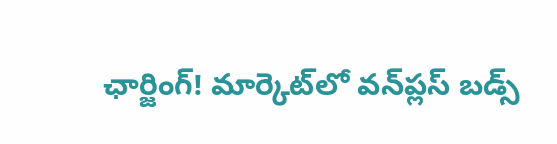ఛార్జింగ్! మార్కెట్‌లో వన్‌ప్లస్ బడ్స్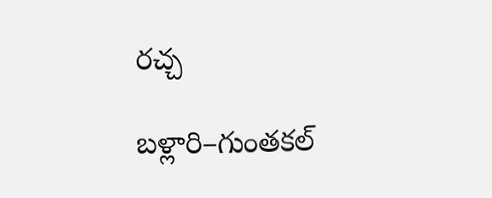రచ్చ

బళ్లారి–గుంతకల్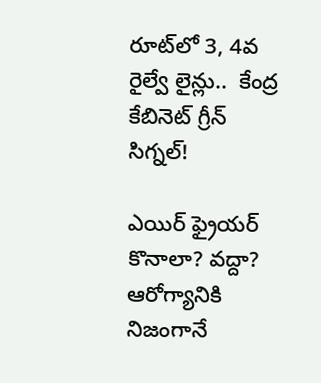రూట్‌లో 3, 4వ రైల్వే లైన్లు..  కేంద్ర కేబినెట్ గ్రీన్ సిగ్నల్!

ఎయిర్ ఫ్రైయర్ కొనాలా? వద్దా? ఆరోగ్యానికి నిజంగానే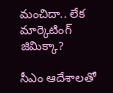మంచిదా.. లేక మార్కెటింగ్ జిమిక్కా?

సీఎం ఆదేశాలతో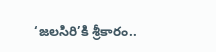‘జలసిరి’కి శ్రీకారం..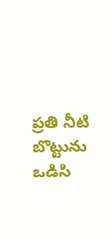ప్రతి నీటి బొట్టును ఒడిసి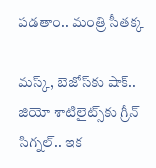పడతాం.. మంత్రి సీతక్క

మస్క్, బెజోస్‌కు షాక్.. జియో శాటిలైట్స్‌కు గ్రీన్ సిగ్నల్.. ఇక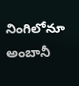నింగిలోనూ అంబానీ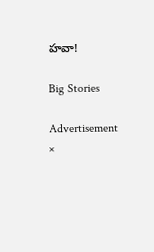హవా!

Big Stories

Advertisement
×